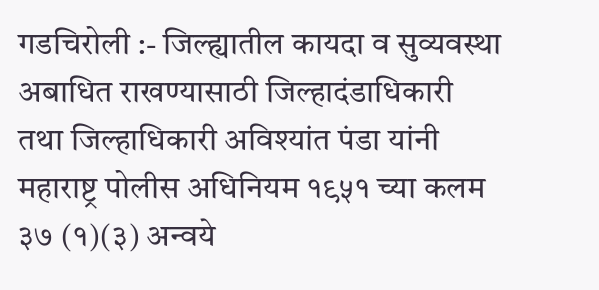गडचिरोली :- जिल्ह्यातील कायदा व सुव्यवस्था अबाधित राखण्यासाठी जिल्हादंडाधिकारी तथा जिल्हाधिकारी अविश्यांत पंडा यांनी महाराष्ट्र पोलीस अधिनियम १९५१ च्या कलम ३७ (१)(३) अन्वये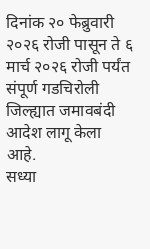दिनांक २० फेब्रुवारी २०२६ रोजी पासून ते ६ मार्च २०२६ रोजी पर्यंत संपूर्ण गडचिरोली जिल्ह्यात जमावबंदी आदेश लागू केला आहे.
सध्या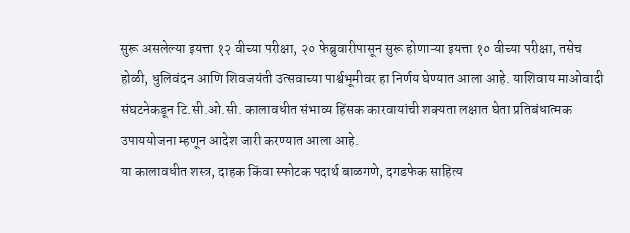सुरू असलेल्या इयत्ता १२ वीच्या परीक्षा, २० फेब्रुवारीपासून सुरू होणाऱ्या इयत्ता १० वीच्या परीक्षा, तसेच होळी, धुलिवंदन आणि शिवजयंती उत्सवाच्या पार्श्वभूमीवर हा निर्णय घेण्यात आला आहे. याशिवाय माओवादी संघटनेकडून टि.सी.ओ.सी. कालावधीत संभाव्य हिंसक कारवायांची शक्यता लक्षात घेता प्रतिबंधात्मक उपाययोजना म्हणून आदेश जारी करण्यात आला आहे.
या कालावधीत शस्त्र, दाहक किंवा स्फोटक पदार्थ बाळगणे, दगडफेक साहित्य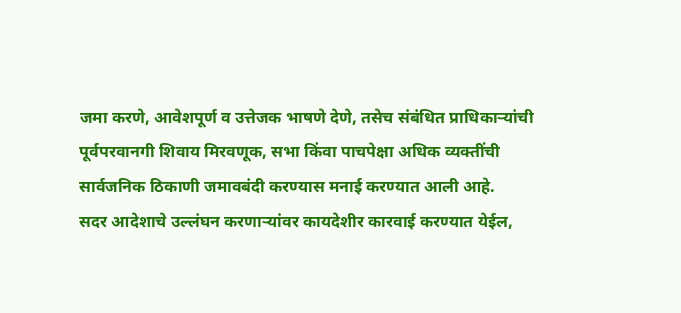जमा करणे, आवेशपूर्ण व उत्तेजक भाषणे देणे, तसेच संबंधित प्राधिकाऱ्यांची पूर्वपरवानगी शिवाय मिरवणूक, सभा किंवा पाचपेक्षा अधिक व्यक्तींची सार्वजनिक ठिकाणी जमावबंदी करण्यास मनाई करण्यात आली आहे.
सदर आदेशाचे उल्लंघन करणाऱ्यांवर कायदेशीर कारवाई करण्यात येईल,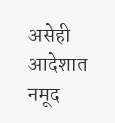असेही आदेशात नमूद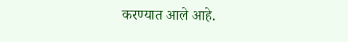करण्यात आले आहे.